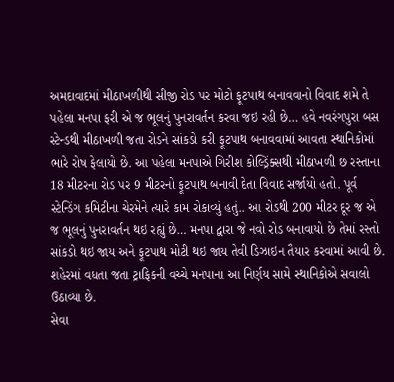અમદાવાદમાં મીઠાખળીથી સીજી રોડ પર મોટો ફૂટપાથ બનાવવાનો વિવાદ શમે તે પહેલા મનપા ફરી એ જ ભૂલનું પુનરાવર્તન કરવા જઇ રહી છે… હવે નવરંગપુરા બસ સ્ટેન્ડથી મીઠાખળી જતા રોડને સાંકડો કરી ફૂટપાથ બનાવવામાં આવતા સ્થાનિકોમાં ભારે રોષ ફેલાયો છે. આ પહેલા મનપાએ ગિરીશ કોલ્ડ્રિંક્સથી મીઠાખળી છ રસ્તાના 18 મીટરના રોડ પર 9 મીટરનો ફૂટપાથ બનાવી દેતા વિવાદ સર્જાયો હતો. પૂર્વ સ્ટેન્ડિંગ કમિટીના ચેરમેને ત્યારે કામ રોકાવ્યું હતું.. આ રોડથી 200 મીટર દૂર જ એ જ ભૂલનું પુનરાવર્તન થઇ રહ્યું છે… મનપા દ્વારા જે નવો રોડ બનાવાયો છે તેમાં રસ્તો સાંકડો થઇ જાય અને ફૂટપાથ મોટી થઇ જાય તેવી ડિઝાઇન તૈયાર કરવામાં આવી છે. શહેરમાં વધતા જતા ટ્રાફિકની વચ્ચે મનપાના આ નિર્ણય સામે સ્થાનિકોએ સવાલો ઉઠાવ્યા છે.
સેવા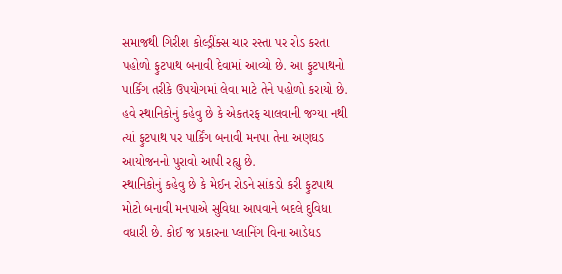સમાજથી ગિરીશ કોલ્ડ્રીંક્સ ચાર રસ્તા પર રોડ કરતા પહોળો ફુટપાથ બનાવી દેવામાં આવ્યો છે. આ ફુટપાથનો પાર્કિંગ તરીકે ઉપયોગમાં લેવા માટે તેને પહોળો કરાયો છે. હવે સ્થાનિકોનું કહેવુ છે કે એકતરફ ચાલવાની જગ્યા નથી ત્યાં ફુટપાથ પર પાર્કિંગ બનાવી મનપા તેના અણઘડ આયોજનનો પુરાવો આપી રહ્યુ છે.
સ્થાનિકોનું કહેવુ છે કે મેઈન રોડને સાંકડો કરી ફુટપાથ મોટો બનાવી મનપાએ સુવિધા આપવાને બદલે દુવિધા વધારી છે. કોઈ જ પ્રકારના પ્લાનિંગ વિના આડેધડ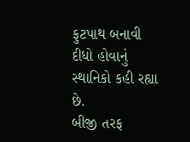ફુટપાથ બનાવી દીધો હોવાનું સ્થાનિકો કહી રહ્યા છે.
બીજી તરફ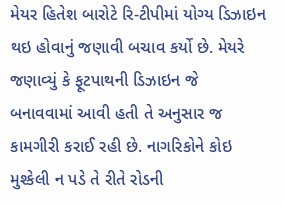મેયર હિતેશ બારોટે રિ-ટીપીમાં યોગ્ય ડિઝાઇન થઇ હોવાનું જણાવી બચાવ કર્યો છે. મેયરે જણાવ્યું કે ફૂટપાથની ડિઝાઇન જે બનાવવામાં આવી હતી તે અનુસાર જ કામગીરી કરાઈ રહી છે. નાગરિકોને કોઇ મુશ્કેલી ન પડે તે રીતે રોડની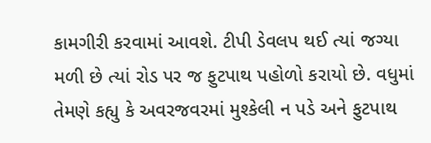કામગીરી કરવામાં આવશે. ટીપી ડેવલપ થઈ ત્યાં જગ્યા મળી છે ત્યાં રોડ પર જ ફુટપાથ પહોળો કરાયો છે. વધુમાં તેમણે કહ્યુ કે અવરજવરમાં મુશ્કેલી ન પડે અને ફુટપાથ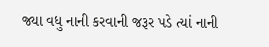જ્યા વધુ નાની કરવાની જરૂર પડે ત્યાં નાની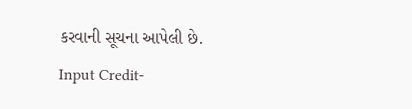કરવાની સૂચના આપેલી છે.
Input Credit-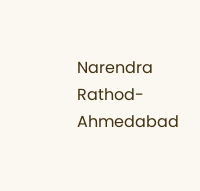Narendra Rathod- Ahmedabad